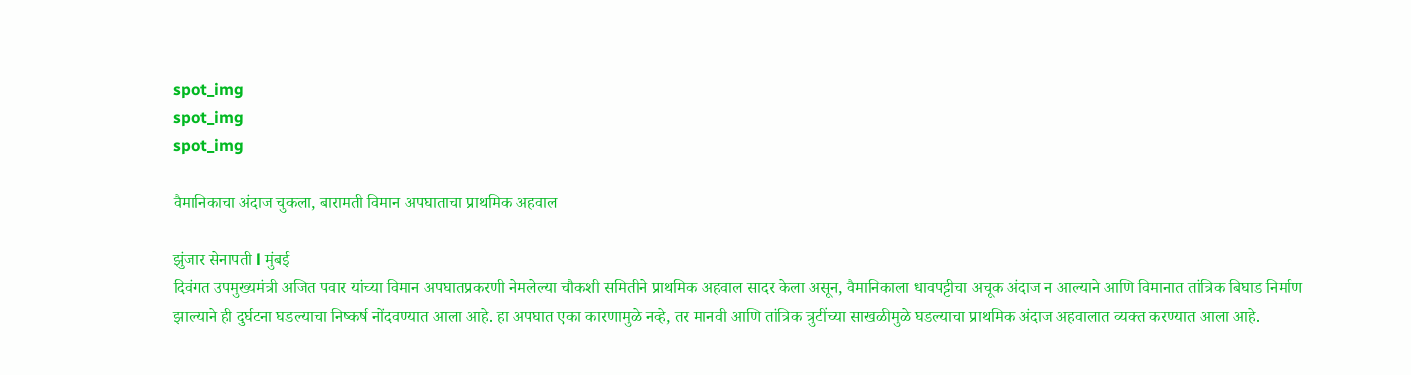spot_img
spot_img
spot_img

वैमानिकाचा अंदाज चुकला, बारामती विमान अपघाताचा प्राथमिक अहवाल

झुंजार सेनापती l मुंबई
दिवंगत उपमुख्यमंत्री अजित पवार यांच्या विमान अपघातप्रकरणी नेमलेल्या चौकशी समितीने प्राथमिक अहवाल सादर केला असून, वैमानिकाला धावपट्टीचा अचूक अंदाज न आल्याने आणि विमानात तांत्रिक बिघाड निर्माण झाल्याने ही दुर्घटना घडल्याचा निष्कर्ष नोंदवण्यात आला आहे. हा अपघात एका कारणामुळे नव्हे, तर मानवी आणि तांत्रिक त्रुटींच्या साखळीमुळे घडल्याचा प्राथमिक अंदाज अहवालात व्यक्त करण्यात आला आहे.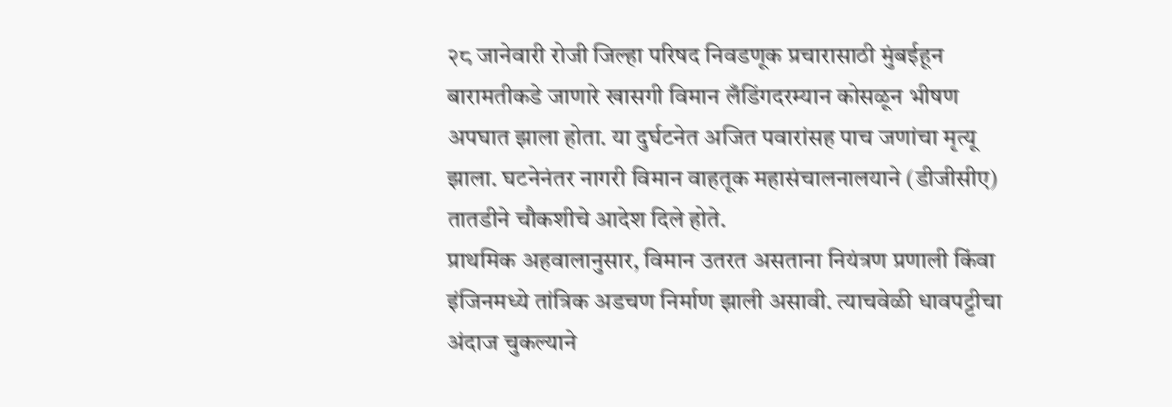२८ जानेवारी रोजी जिल्हा परिषद निवडणूक प्रचारासाठी मुंबईहून बारामतीकडे जाणारे खासगी विमान लँडिंगदरम्यान कोसळून भीषण अपघात झाला होता. या दुर्घटनेत अजित पवारांसह पाच जणांचा मृत्यू झाला. घटनेनंतर नागरी विमान वाहतूक महासंचालनालयाने (डीजीसीए) तातडीने चौकशीचे आदेश दिले होते.
प्राथमिक अहवालानुसार, विमान उतरत असताना नियंत्रण प्रणाली किंवा इंजिनमध्ये तांत्रिक अडचण निर्माण झाली असावी. त्याचवेळी धावपट्टीचा अंदाज चुकल्याने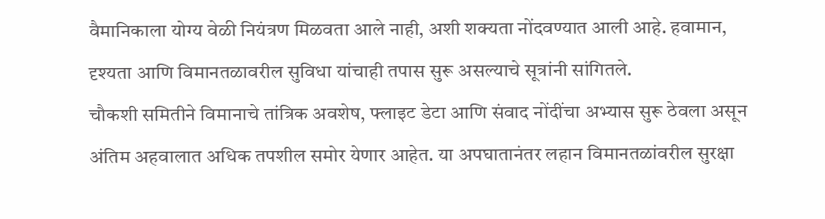वैमानिकाला योग्य वेळी नियंत्रण मिळवता आले नाही, अशी शक्यता नोंदवण्यात आली आहे. हवामान, दृश्यता आणि विमानतळावरील सुविधा यांचाही तपास सुरू असल्याचे सूत्रांनी सांगितले.
चौकशी समितीने विमानाचे तांत्रिक अवशेष, फ्लाइट डेटा आणि संवाद नोंदींचा अभ्यास सुरू ठेवला असून अंतिम अहवालात अधिक तपशील समोर येणार आहेत. या अपघातानंतर लहान विमानतळांवरील सुरक्षा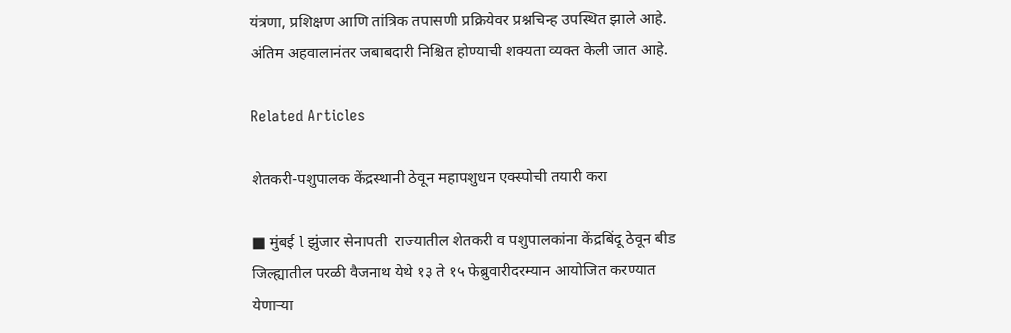यंत्रणा, प्रशिक्षण आणि तांत्रिक तपासणी प्रक्रियेवर प्रश्नचिन्ह उपस्थित झाले आहे. अंतिम अहवालानंतर जबाबदारी निश्चित होण्याची शक्यता व्यक्त केली जात आहे.

Related Articles

शेतकरी-पशुपालक केंद्रस्थानी ठेवून महापशुधन एक्स्पोची तयारी करा

■ मुंबई l झुंजार सेनापती  राज्यातील शेतकरी व पशुपालकांना केंद्रबिंदू ठेवून बीड जिल्ह्यातील परळी वैजनाथ येथे १३ ते १५ फेब्रुवारीदरम्यान आयोजित करण्यात येणाऱ्या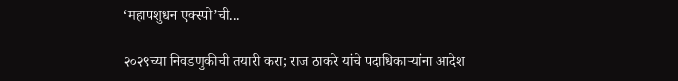‘महापशुधन एक्स्पो’ची...

२०२९च्या निवडणुकीची तयारी करा; राज ठाकरे यांचे पदाधिकाऱ्यांना आदेश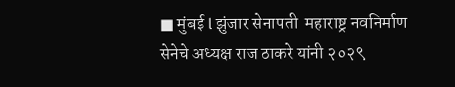■ मुंबई l झुंजार सेनापती  महाराष्ट्र नवनिर्माण सेनेचे अध्यक्ष राज ठाकरे यांनी २०२९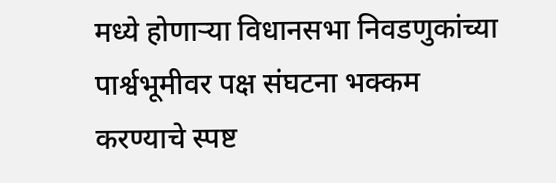मध्ये होणाऱ्या विधानसभा निवडणुकांच्या पार्श्वभूमीवर पक्ष संघटना भक्कम करण्याचे स्पष्ट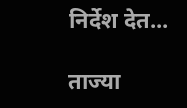निर्देश देत...

ताज्या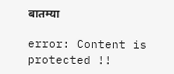बातम्या

error: Content is protected !!